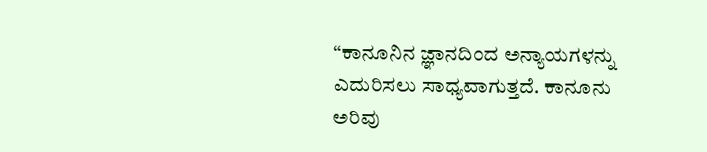“ಕಾನೂನಿನ ಜ್ಞಾನದಿಂದ ಅನ್ಯಾಯಗಳನ್ನು ಎದುರಿಸಲು ಸಾಧ್ಯವಾಗುತ್ತದೆ. ಕಾನೂನು ಅರಿವು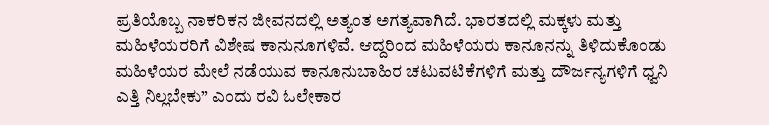ಪ್ರತಿಯೊಬ್ಬ ನಾಕರಿಕನ ಜೀವನದಲ್ಲಿ ಅತ್ಯಂತ ಅಗತ್ಯವಾಗಿದೆ. ಭಾರತದಲ್ಲಿ ಮಕ್ಕಳು ಮತ್ತು ಮಹಿಳೆಯರರಿಗೆ ವಿಶೇಷ ಕಾನುನೂಗಳಿವೆ. ಆದ್ದರಿಂದ ಮಹಿಳೆಯರು ಕಾನೂನನ್ನು ತಿಳಿದುಕೊಂಡು ಮಹಿಳೆಯರ ಮೇಲೆ ನಡೆಯುವ ಕಾನೂನುಬಾಹಿರ ಚಟುವಟಿಕೆಗಳಿಗೆ ಮತ್ತು ದೌರ್ಜನ್ಯಗಳಿಗೆ ಧ್ವನಿ ಎತ್ತಿ ನಿಲ್ಲಬೇಕು” ಎಂದು ರವಿ ಓಲೇಕಾರ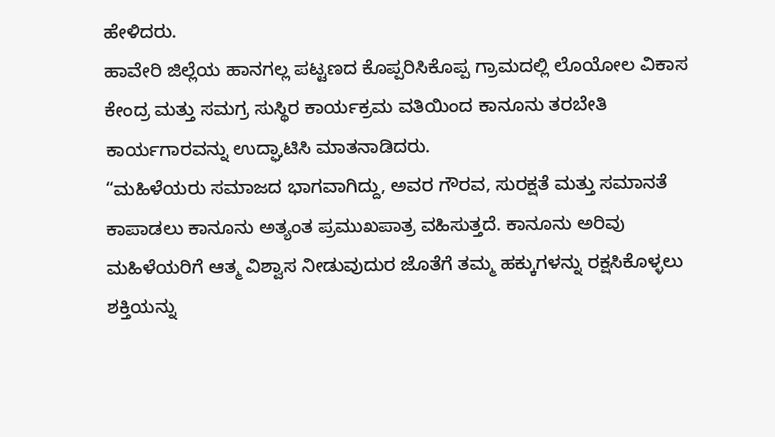ಹೇಳಿದರು.
ಹಾವೇರಿ ಜಿಲ್ಲೆಯ ಹಾನಗಲ್ಲ ಪಟ್ಟಣದ ಕೊಪ್ಪರಿಸಿಕೊಪ್ಪ ಗ್ರಾಮದಲ್ಲಿ ಲೊಯೋಲ ವಿಕಾಸ ಕೇಂದ್ರ ಮತ್ತು ಸಮಗ್ರ ಸುಸ್ಥಿರ ಕಾರ್ಯಕ್ರಮ ವತಿಯಿಂದ ಕಾನೂನು ತರಬೇತಿ ಕಾರ್ಯಗಾರವನ್ನು ಉದ್ಘಾಟಿಸಿ ಮಾತನಾಡಿದರು.
“ಮಹಿಳೆಯರು ಸಮಾಜದ ಭಾಗವಾಗಿದ್ದು, ಅವರ ಗೌರವ, ಸುರಕ್ಷತೆ ಮತ್ತು ಸಮಾನತೆ ಕಾಪಾಡಲು ಕಾನೂನು ಅತ್ಯಂತ ಪ್ರಮುಖಪಾತ್ರ ವಹಿಸುತ್ತದೆ. ಕಾನೂನು ಅರಿವು ಮಹಿಳೆಯರಿಗೆ ಆತ್ಮ ವಿಶ್ವಾಸ ನೀಡುವುದುರ ಜೊತೆಗೆ ತಮ್ಮ ಹಕ್ಕುಗಳನ್ನು ರಕ್ಷಸಿಕೊಳ್ಳಲು ಶಕ್ತಿಯನ್ನು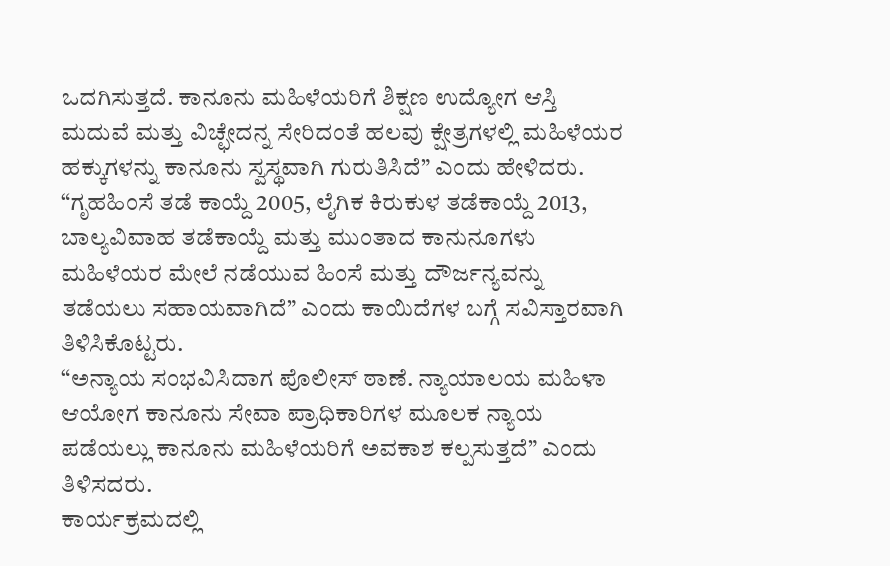ಒದಗಿಸುತ್ತದೆ. ಕಾನೂನು ಮಹಿಳೆಯರಿಗೆ ಶಿಕ್ಷಣ ಉದ್ಯೋಗ ಆಸ್ತಿ ಮದುವೆ ಮತ್ತು ವಿಚ್ಛೇದನ್ನ ಸೇರಿದಂತೆ ಹಲವು ಕ್ಷೇತ್ರಗಳಲ್ಲಿ ಮಹಿಳೆಯರ ಹಕ್ಕುಗಳನ್ನು ಕಾನೂನು ಸ್ವಸ್ಥವಾಗಿ ಗುರುತಿಸಿದೆ” ಎಂದು ಹೇಳಿದರು.
“ಗೃಹಹಿಂಸೆ ತಡೆ ಕಾಯ್ದೆ 2005, ಲೈಗಿಕ ಕಿರುಕುಳ ತಡೆಕಾಯ್ದೆ 2013, ಬಾಲ್ಯವಿವಾಹ ತಡೆಕಾಯ್ದೆ ಮತ್ತು ಮುಂತಾದ ಕಾನುನೂಗಳು ಮಹಿಳೆಯರ ಮೇಲೆ ನಡೆಯುವ ಹಿಂಸೆ ಮತ್ತು ದೌರ್ಜನ್ಯವನ್ನು ತಡೆಯಲು ಸಹಾಯವಾಗಿದೆ” ಎಂದು ಕಾಯಿದೆಗಳ ಬಗ್ಗೆ ಸವಿಸ್ತಾರವಾಗಿ ತಿಳಿಸಿಕೊಟ್ಟರು.
“ಅನ್ಯಾಯ ಸಂಭವಿಸಿದಾಗ ಪೊಲೀಸ್ ಠಾಣೆ. ನ್ಯಾಯಾಲಯ ಮಹಿಳಾ ಆಯೋಗ ಕಾನೂನು ಸೇವಾ ಪ್ರಾಧಿಕಾರಿಗಳ ಮೂಲಕ ನ್ಯಾಯ ಪಡೆಯಲ್ಲು ಕಾನೂನು ಮಹಿಳೆಯರಿಗೆ ಅವಕಾಶ ಕಲ್ಪಸುತ್ತದೆ” ಎಂದು ತಿಳಿಸದರು.
ಕಾರ್ಯಕ್ರಮದಲ್ಲಿ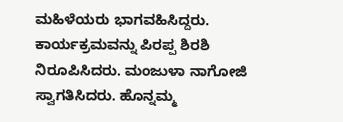ಮಹಿಳೆಯರು ಭಾಗವಹಿಸಿದ್ದರು. ಕಾರ್ಯಕ್ರಮವನ್ನು ಪಿರಪ್ಪ ಶಿರಶಿ ನಿರೂಪಿಸಿದರು. ಮಂಜುಳಾ ನಾಗೋಜಿ ಸ್ವಾಗತಿಸಿದರು. ಹೊನ್ನಮ್ಮ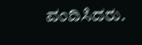ವಂದಿಸಿದರು.